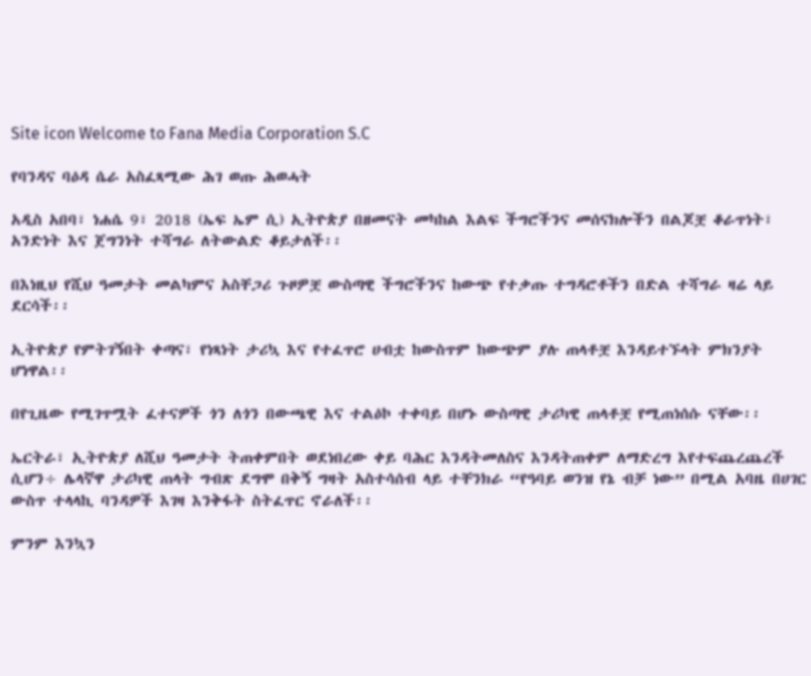Site icon Welcome to Fana Media Corporation S.C

የባንዳና ባዕዳ ሴራ አስፈጻሚው ሕገ ወጡ ሕወሓት

አዲስ አበባ፣ ነሐሴ 9፣ 2018 (ኤፍ ኤም ሲ) ኢትዮጵያ በዘመናት መካከል እልፍ ችግሮችንና መሰናክሎችን በልጆቿ ቆራጥነት፣ አንድነት እና ጀግንነት ተሻግራ ለትውልድ ቆይታለች፡፡

በእነዚህ የሺህ ዓመታት መልካምና አስቸጋሪ ጉዞዎቿ ውስጣዊ ችግሮችንና ከውጭ የተቃጡ ተግዳሮቶችን በድል ተሻግራ ዛሬ ላይ ደርሳች፡፡

ኢትዮጵያ የምትገኝበት ቀጣና፣ የነጻነት ታሪኳ እና የተፈጥሮ ሀብቷ ከውስጥም ከውጭም ያሉ ጠላቶቿ እንዳይተኙላት ምክንያት ሆነዋል፡፡

በየጊዜው የሚገጥሟት ፈተናዎች ጎን ለጎን በውጫዊ እና ተልዕኮ ተቀባይ በሆኑ ውስጣዊ ታሪካዊ ጠላቶቿ የሚጠነሰሱ ናቸው፡፡

ኤርትራ፣ ኢትዮጵያ ለሺህ ዓመታት ትጠቀምበት ወደነበረው ቀይ ባሕር እንዳትመለስና እንዳትጠቀም ለማድረግ እየተፍጨረጨረች ሲሆን÷ ሌላኛዋ ታሪካዊ ጠላት ግብጽ ደግሞ በቅኝ ግዛት አስተሳሰብ ላይ ተቸንክራ “የዓባይ ወንዝ የኔ ብቻ ነው” በሚል አባዜ በሀገር ውስጥ ተላላኪ ባንዳዎች እገዛ እንቅፋት ስትፈጥር ኖራለች፡፡

ምንም እንኳን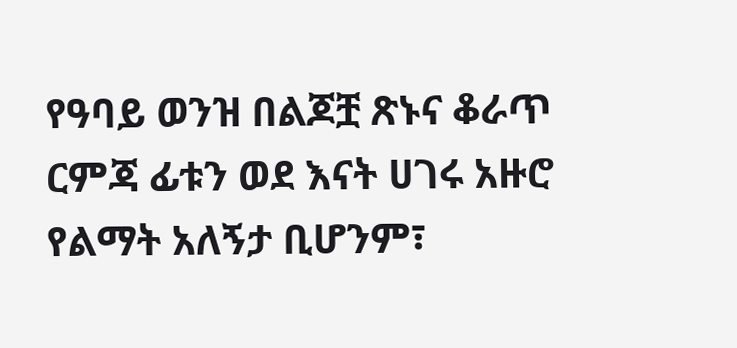የዓባይ ወንዝ በልጆቿ ጽኑና ቆራጥ ርምጃ ፊቱን ወደ እናት ሀገሩ አዙሮ የልማት አለኝታ ቢሆንም፣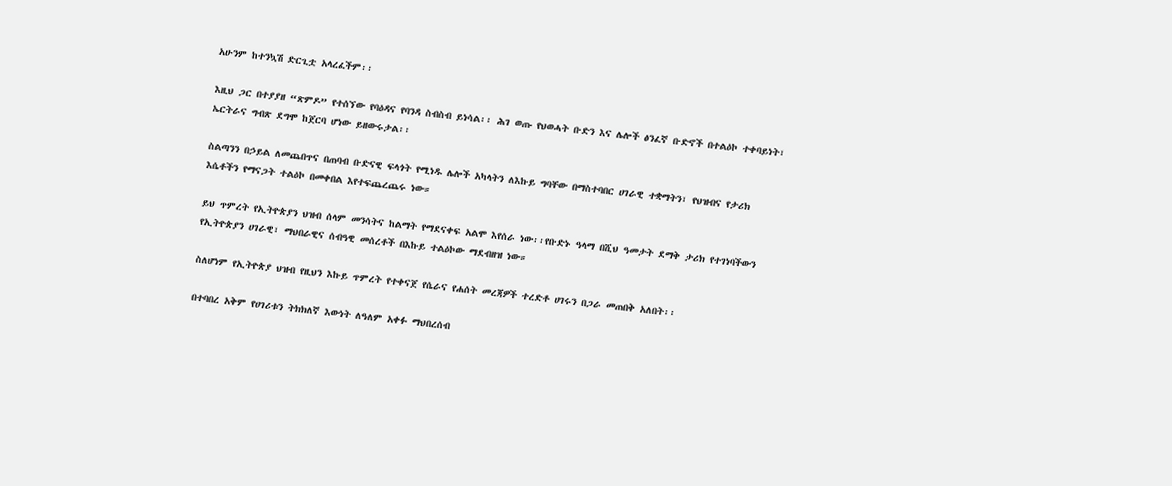አሁንም ከተንኳሽ ድርጊቷ አላረፈችም፡፡

እዚህ ጋር በተያያዘ “ጽምዶ” የተሰኘው የባዕዳና የባንዳ ስብስብ ይነሳል፡፡ ሕገ ወጡ የህወሓት ቡድን እና ሌሎች ፅንፈኛ ቡድኖች በተልዕኮ ተቀባይነት፣ ኤርትራና ግብጽ ደግሞ ከጀርባ ሆነው ይዘውሩታል፡፡

ስልጣንን በኃይል ለመጨበጥና በጠባብ ቡድናዊ ፍላጎት የሚነዱ ሌሎች አካላትን ለእኩይ ግባቸው በማስተባበር ሀገራዊ ተቋማትን፣ የህዝብና የታሪክ እሴቶችን የማናጋት ተልዕኮ በመቀበል እየተፍጨረጨሩ ነው።

ይህ ጥምረት የኢትዮጵያን ህዝብ ሰላም መንሳትና ከልማት የማደናቀፍ አልሞ እየሰራ ነው፡፡የቡድኑ ዓላማ በሺህ ዓመታት ደማቅ ታሪክ የተገነባችውን የኢትዮጵያን ሀገራዊ፣ ማህበራዊና ሰብዓዊ መሰረቶች በእኩይ ተልዕኮው ማደብዘዝ ነው።

ስለሆነም የኢትዮጵያ ህዝብ የዚህን እኩይ ጥምረት የተቀናጀ የሴራና የሐሰት መረጃዎች ተረድቶ ሀገሩን በጋራ መጠበቅ አለበት፡፡

በተባበረ አቅም የሀገሪቱን ትክክለኛ እውነት ለዓለም አቀፉ ማህበረሰብ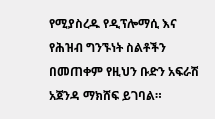የሚያስረዱ የዲፕሎማሲ እና የሕዝብ ግንኙነት ስልቶችን በመጠቀም የዚህን ቡድን አፍራሽ አጀንዳ ማክሸፍ ይገባል።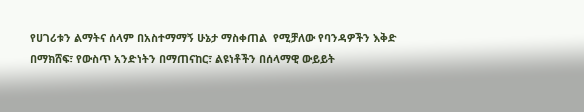የሀገሪቱን ልማትና ሰላም በአስተማማኝ ሁኔታ ማስቀጠል  የሚቻለው የባንዳዎችን እቅድ በማክሸፍ፣ የውስጥ አንድነትን በማጠናከር፣ ልዩነቶችን በሰላማዊ ውይይት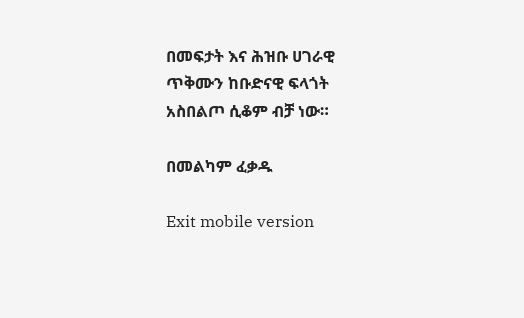በመፍታት እና ሕዝቡ ሀገራዊ ጥቅሙን ከቡድናዊ ፍላጎት አስበልጦ ሲቆም ብቻ ነው።

በመልካም ፈቃዱ

Exit mobile version